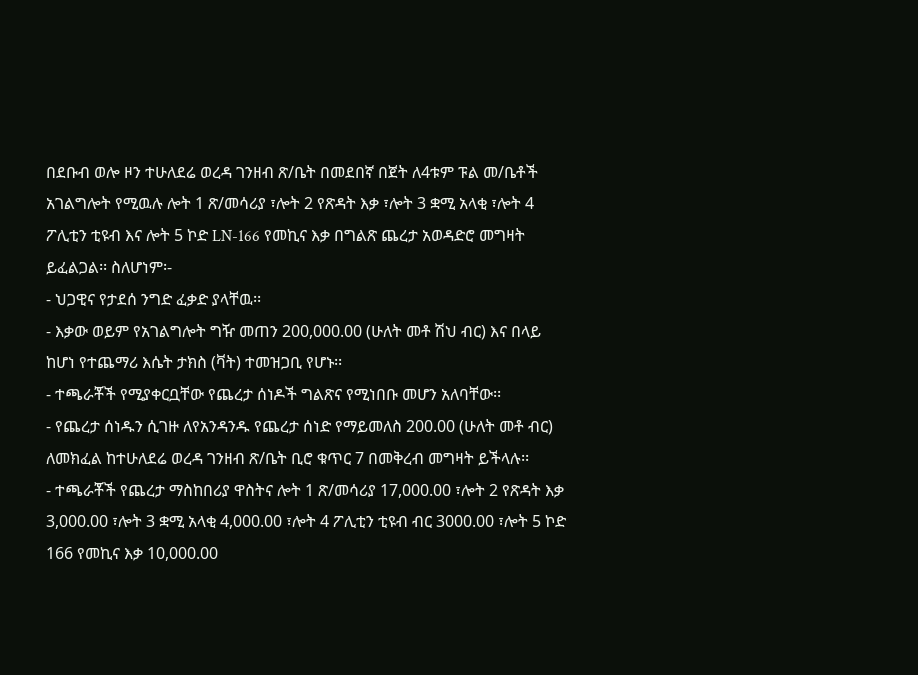በደቡብ ወሎ ዞን ተሁለደሬ ወረዳ ገንዘብ ጽ/ቤት በመደበኛ በጀት ለ4ቱም ፑል መ/ቤቶች አገልግሎት የሚዉሉ ሎት 1 ጽ/መሳሪያ ፣ሎት 2 የጽዳት እቃ ፣ሎት 3 ቋሚ አላቂ ፣ሎት 4 ፖሊቲን ቲዩብ እና ሎት 5 ኮድ LN-166 የመኪና እቃ በግልጽ ጨረታ አወዳድሮ መግዛት ይፈልጋል፡፡ ስለሆነም፡-
- ህጋዊና የታደሰ ንግድ ፈቃድ ያላቸዉ፡፡
- እቃው ወይም የአገልግሎት ግዥ መጠን 200,000.00 (ሁለት መቶ ሽህ ብር) እና በላይ ከሆነ የተጨማሪ እሴት ታክስ (ቫት) ተመዝጋቢ የሆኑ፡፡
- ተጫራቾች የሚያቀርቧቸው የጨረታ ሰነዶች ግልጽና የሚነበቡ መሆን አለባቸው፡፡
- የጨረታ ሰነዱን ሲገዙ ለየአንዳንዱ የጨረታ ሰነድ የማይመለስ 200.00 (ሁለት መቶ ብር) ለመክፈል ከተሁለደሬ ወረዳ ገንዘብ ጽ/ቤት ቢሮ ቁጥር 7 በመቅረብ መግዛት ይችላሉ፡፡
- ተጫራቾች የጨረታ ማስከበሪያ ዋስትና ሎት 1 ጽ/መሳሪያ 17,000.00 ፣ሎት 2 የጽዳት እቃ 3,000.00 ፣ሎት 3 ቋሚ አላቂ 4,000.00 ፣ሎት 4 ፖሊቲን ቲዩብ ብር 3000.00 ፣ሎት 5 ኮድ 166 የመኪና እቃ 10,000.00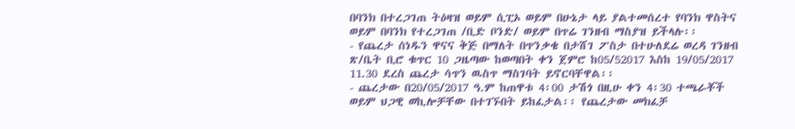በባንክ በተረጋገጠ ትዕዛዝ ወይም ሲፒኦ ወይም በሁኔታ ላይ ያልተመሰረተ የባንክ ዋስትና ወይም በባንክ የተረጋገጠ /ቢድ ቦንድ/ ወይም በጥሬ ገንዘብ ማስያዝ ይችላሉ፡፡
- የጨረታ ሰነዱን ዋናና ቅጅ በማለት በጥንቃቄ በታሸገ ፖስታ በተሁለደሬ ወረዳ ገንዘብ ጽ/ቤት ቢሮ ቁጥር 10 ጋዜጣው ከወጣበት ቀን ጀምሮ ከ05/52017 እስከ 19/05/2017 11.30 ደረስ ጨረታ ሳጥን ዉስጥ ማስገባት ይኖርባቸዋል፡፡
- ጨረታው በ20/05/2017 ዓ.ም ከጠዋቱ 4፡00 ታሽጎ በዚሁ ቀን 4፡30 ተጫራቾች ወይም ህጋዊ ወኪሎቻቸው በተገኙበት ይከፈታል፡፡ የጨረታው መክፈቻ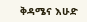ቅዳሜና እሁድ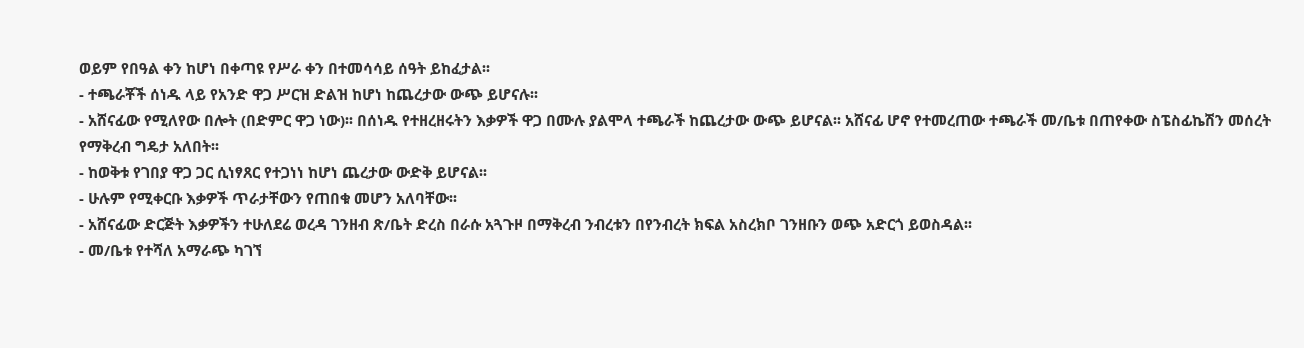ወይም የበዓል ቀን ከሆነ በቀጣዩ የሥራ ቀን በተመሳሳይ ሰዓት ይከፈታል፡፡
- ተጫራቾች ሰነዱ ላይ የአንድ ዋጋ ሥርዝ ድልዝ ከሆነ ከጨረታው ውጭ ይሆናሉ፡፡
- አሸናፊው የሚለየው በሎት (በድምር ዋጋ ነው)፡፡ በሰነዱ የተዘረዘሩትን እቃዎች ዋጋ በሙሉ ያልሞላ ተጫራች ከጨረታው ውጭ ይሆናል፡፡ አሸናፊ ሆኖ የተመረጠው ተጫራች መ/ቤቱ በጠየቀው ስፔስፊኬሽን መሰረት የማቅረብ ግዴታ አለበት፡፡
- ከወቅቱ የገበያ ዋጋ ጋር ሲነፃጸር የተጋነነ ከሆነ ጨረታው ውድቅ ይሆናል፡፡
- ሁሉም የሚቀርቡ እቃዎች ጥራታቸውን የጠበቁ መሆን አለባቸው፡፡
- አሸናፊው ድርጅት እቃዎችን ተሁለደሬ ወረዳ ገንዘብ ጽ/ቤት ድረስ በራሱ አጓጉዞ በማቅረብ ንብረቱን በየንብረት ክፍል አስረክቦ ገንዘቡን ወጭ አድርጎ ይወስዳል፡፡
- መ/ቤቱ የተሻለ አማራጭ ካገኘ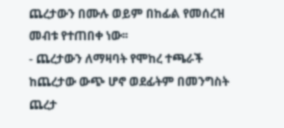ጨረታውን በሙሉ ወይም በከፊል የመሰረዝ መብቱ የተጠበቀ ነው፡፡
- ጨረታውን ለማዛባት የሞከረ ተጫራች ከጨረታው ውጭ ሆኖ ወደፊትም በመንግስት ጨረታ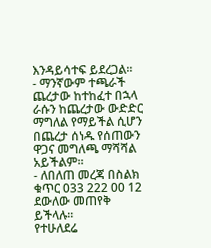እንዳይሳተፍ ይደረጋል፡፡
- ማንኛውም ተጫራች ጨረታው ከተከፈተ በኋላ ራሱን ከጨረታው ውድድር ማግለል የማይችል ሲሆን በጨረታ ሰነዱ የሰጠውን ዋጋና መግለጫ ማሻሻል አይችልም፡፡
- ለበለጠ መረጃ በስልክ ቁጥር 033 222 00 12 ደውለው መጠየቅ ይችላሉ፡፡
የተሁለደሬ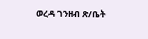ወረዳ ገንዘብ ጽ/ቤት